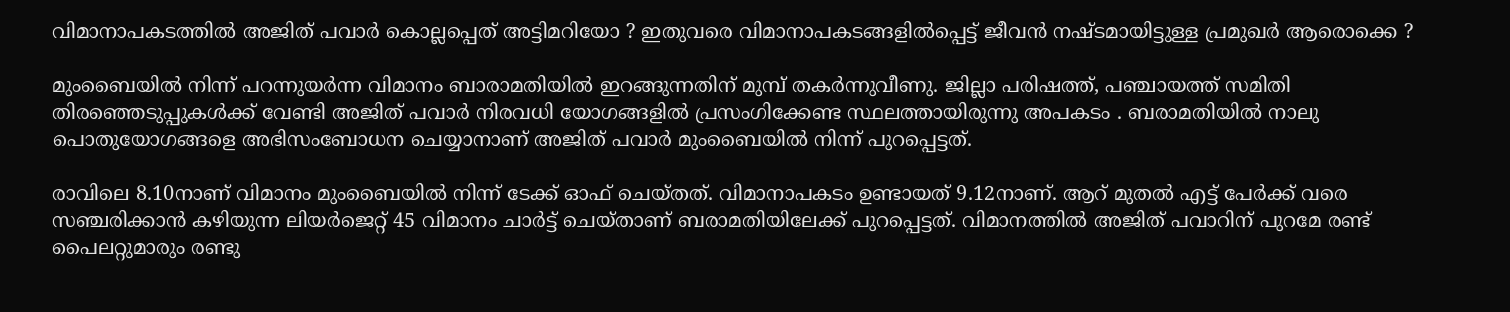വിമാനാപകടത്തിൽ അജിത് പവാർ കൊല്ലപ്പെത് അട്ടിമറിയോ ? ഇതുവരെ വിമാനാപകടങ്ങളില്‍പ്പെട്ട് ജീവന്‍ നഷ്ടമായിട്ടുള്ള പ്രമുഖർ ആരൊക്കെ ?

മുംബൈയിൽ നിന്ന് പറന്നുയർന്ന വിമാനം ബാരാമതിയിൽ ഇറങ്ങുന്നതിന് മുമ്പ് തകർന്നുവീണു. ജില്ലാ പരിഷത്ത്, പഞ്ചായത്ത് സമിതി തിരഞ്ഞെടുപ്പുകൾക്ക് വേണ്ടി അജിത് പവാർ നിരവധി യോഗങ്ങളിൽ പ്രസംഗിക്കേണ്ട സ്ഥലത്തായിരുന്നു അപകടം . ബരാമതിയില്‍ നാലു പൊതുയോഗങ്ങളെ അഭിസംബോധന ചെയ്യാനാണ് അജിത് പവാര്‍ മുംബൈയില്‍ നിന്ന് പുറപ്പെട്ടത്.

രാവിലെ 8.10നാണ് വിമാനം മുംബൈയില്‍ നിന്ന് ടേക്ക് ഓഫ് ചെയ്തത്. വിമാനാപകടം ഉണ്ടായത് 9.12നാണ്. ആറ് മുതല്‍ എട്ട് പേര്‍ക്ക് വരെ സഞ്ചരിക്കാന്‍ കഴിയുന്ന ലിയര്‍ജെറ്റ് 45 വിമാനം ചാര്‍ട്ട് ചെയ്താണ് ബരാമതിയിലേക്ക് പുറപ്പെട്ടത്. വിമാനത്തില്‍ അജിത് പവാറിന് പുറമേ രണ്ട് പൈലറ്റുമാരും രണ്ടു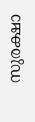സുരക്ഷാ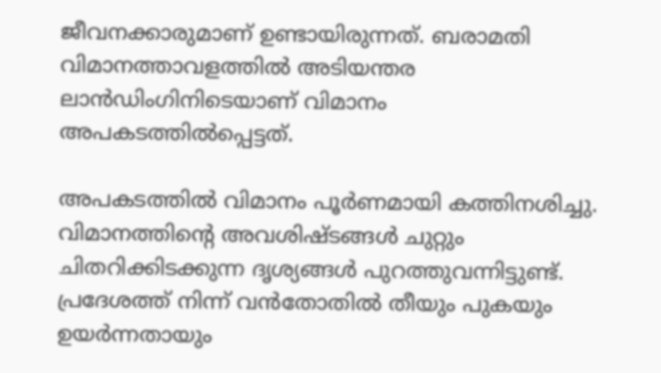ജീവനക്കാരുമാണ് ഉണ്ടായിരുന്നത്. ബരാമതി വിമാനത്താവളത്തില്‍ അടിയന്തര ലാന്‍ഡിംഗിനിടെയാണ് വിമാനം അപകടത്തില്‍പ്പെട്ടത്.

അപകടത്തില്‍ വിമാനം പൂര്‍ണമായി കത്തിനശിച്ചു. വിമാനത്തിന്റെ അവശിഷ്ടങ്ങള്‍ ചുറ്റും ചിതറിക്കിടക്കുന്ന ദൃശ്യങ്ങള്‍ പുറത്തുവന്നിട്ടുണ്ട്. പ്രദേശത്ത് നിന്ന് വന്‍തോതില്‍ തീയും പുകയും ഉയര്‍ന്നതായും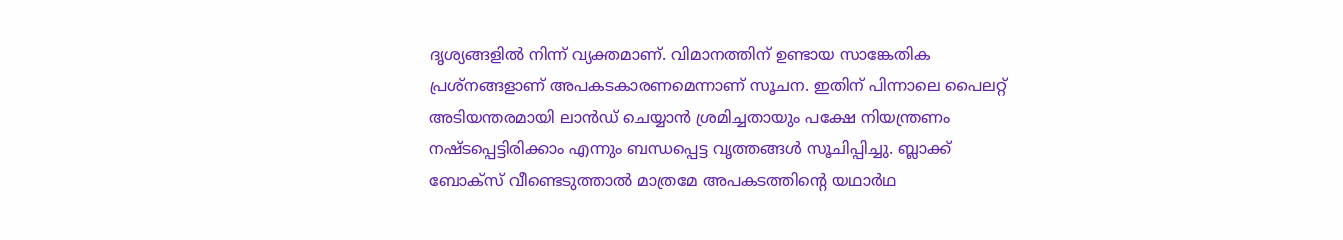ദൃശ്യങ്ങളില്‍ നിന്ന് വ്യക്തമാണ്. വിമാനത്തിന് ഉണ്ടായ സാങ്കേതിക പ്രശ്നങ്ങളാണ് അപകടകാരണമെന്നാണ് സൂചന. ഇതിന് പിന്നാലെ പൈലറ്റ് അടിയന്തരമായി ലാന്‍ഡ് ചെയ്യാന്‍ ശ്രമിച്ചതായും പക്ഷേ നിയന്ത്രണം നഷ്ടപ്പെട്ടിരിക്കാം എന്നും ബന്ധപ്പെട്ട വൃത്തങ്ങള്‍ സൂചിപ്പിച്ചു. ബ്ലാക്ക് ബോക്സ് വീണ്ടെടുത്താല്‍ മാത്രമേ അപകടത്തിന്റെ യഥാര്‍ഥ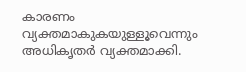കാരണം വ്യക്തമാകുകയുള്ളൂവെന്നും അധികൃതര്‍ വ്യക്തമാക്കി.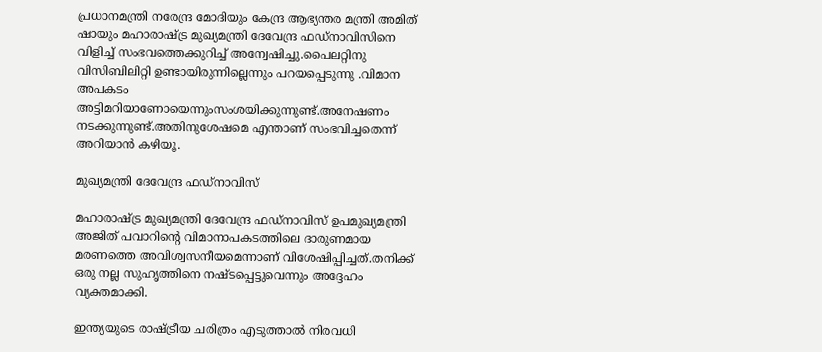പ്രധാനമന്ത്രി നരേന്ദ്ര മോദിയും കേന്ദ്ര ആഭ്യന്തര മന്ത്രി അമിത് ഷായും മഹാരാഷ്ട്ര മുഖ്യമന്ത്രി ദേവേന്ദ്ര ഫഡ്നാവിസിനെ വിളിച്ച് സംഭവത്തെക്കുറിച്ച് അന്വേഷിച്ചു.പൈലറ്റിനു വിസിബിലിറ്റി ഉണ്ടായിരുന്നില്ലെന്നും പറയപ്പെടുന്നു .വിമാന അപകടം അട്ടിമറിയാണോയെന്നുംസംശയിക്കുന്നുണ്ട്.അനേഷണം നടക്കുന്നുണ്ട്.അതിനുശേഷമെ എന്താണ് സംഭവിച്ചതെന്ന് അറിയാൻ കഴിയൂ.

മുഖ്യമന്ത്രി ദേവേന്ദ്ര ഫഡ്‌നാവിസ്

മഹാരാഷ്ട്ര മുഖ്യമന്ത്രി ദേവേന്ദ്ര ഫഡ്‌നാവിസ് ഉപമുഖ്യമന്ത്രി അജിത് പവാറിന്റെ വിമാനാപകടത്തിലെ ദാരുണമായ മരണത്തെ അവിശ്വസനീയമെന്നാണ് വിശേഷിപ്പിച്ചത്.തനിക്ക് ഒരു നല്ല സുഹൃത്തിനെ നഷ്ടപ്പെട്ടുവെന്നും അദ്ദേഹം വ്യക്തമാക്കി.

ഇന്ത്യയുടെ രാഷ്ട്രീയ ചരിത്രം എടുത്താല്‍ നിരവധി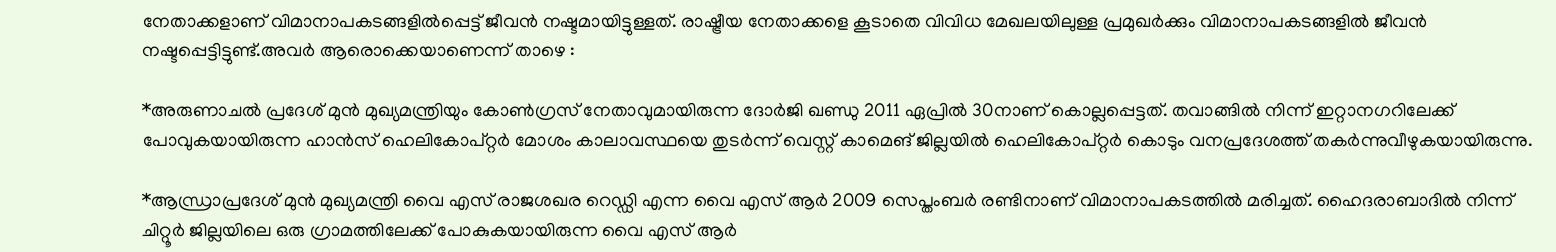നേതാക്കളാണ് വിമാനാപകടങ്ങളില്‍പ്പെട്ട് ജീവന്‍ നഷ്ടമായിട്ടുള്ളത്. രാഷ്ട്രീയ നേതാക്കളെ കൂടാതെ വിവിധ മേഖലയിലുള്ള പ്രമുഖര്‍ക്കും വിമാനാപകടങ്ങളില്‍ ജീവന്‍ നഷ്ടപ്പെട്ടിട്ടുണ്ട്.അവർ ആരൊക്കെയാണെന്ന് താഴെ :

*അരുണാചല്‍ പ്രദേശ് മുന്‍ മുഖ്യമന്ത്രിയും കോണ്‍ഗ്രസ് നേതാവുമായിരുന്ന ദോര്‍ജി ഖണ്ഡു 2011 ഏപ്രില്‍ 30നാണ് കൊല്ലപ്പെട്ടത്. തവാങ്ങില്‍ നിന്ന് ഇറ്റാനഗറിലേക്ക് പോവുകയായിരുന്ന ഹാന്‍സ് ഹെലികോപ്റ്റര്‍ മോശം കാലാവസ്ഥയെ തുടര്‍ന്ന് വെസ്റ്റ് കാമെങ് ജില്ലയില്‍ ഹെലികോപ്റ്റര്‍ കൊടും വനപ്രദേശത്ത് തകര്‍ന്നുവീഴുകയായിരുന്നു.

*ആന്ധ്രാപ്രദേശ് മുന്‍ മുഖ്യമന്ത്രി വൈ എസ് രാജശഖര റെഡ്ഡി എന്ന വൈ എസ് ആര്‍ 2009 സെപ്തംബര്‍ രണ്ടിനാണ് വിമാനാപകടത്തില്‍ മരിച്ചത്. ഹൈദരാബാദില്‍ നിന്ന് ചിറ്റൂര്‍ ജില്ലയിലെ ഒരു ഗ്രാമത്തിലേക്ക് പോകുകയായിരുന്ന വൈ എസ് ആര്‍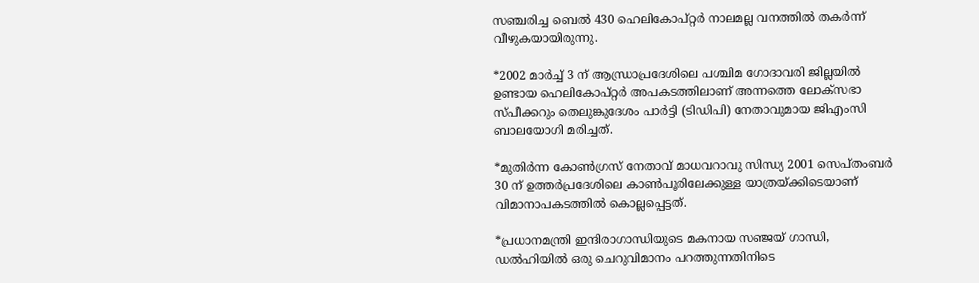സഞ്ചരിച്ച ബെല്‍ 430 ഹെലികോപ്റ്റര്‍ നാലമല്ല വനത്തില്‍ തകര്‍ന്ന് വീഴുകയായിരുന്നു.

*2002 മാര്‍ച്ച് 3 ന് ആന്ധ്രാപ്രദേശിലെ പശ്ചിമ ഗോദാവരി ജില്ലയില്‍ ഉണ്ടായ ഹെലികോപ്റ്റര്‍ അപകടത്തിലാണ് അന്നത്തെ ലോക്സഭാ സ്പീക്കറും തെലുങ്കുദേശം പാര്‍ട്ടി (ടിഡിപി) നേതാവുമായ ജിഎംസി ബാലയോഗി മരിച്ചത്.

*മുതിര്‍ന്ന കോണ്‍ഗ്രസ് നേതാവ് മാധവറാവു സിന്ധ്യ 2001 സെപ്തംബര്‍ 30 ന് ഉത്തര്‍പ്രദേശിലെ കാണ്‍പൂരിലേക്കുള്ള യാത്രയ്ക്കിടെയാണ് വിമാനാപകടത്തില്‍ കൊല്ലപ്പെട്ടത്.

*പ്രധാനമന്ത്രി ഇന്ദിരാഗാന്ധിയുടെ മകനായ സഞ്ജയ് ഗാന്ധി, ഡല്‍ഹിയില്‍ ഒരു ചെറുവിമാനം പറത്തുന്നതിനിടെ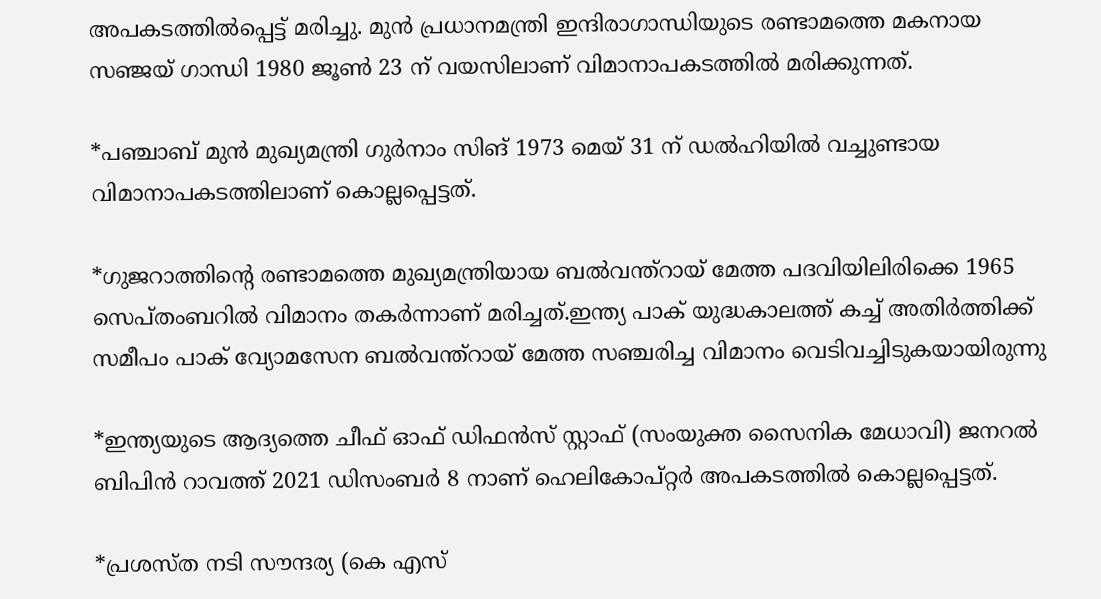അപകടത്തില്‍പ്പെട്ട് മരിച്ചു. മുന്‍ പ്രധാനമന്ത്രി ഇന്ദിരാഗാന്ധിയുടെ രണ്ടാമത്തെ മകനായ സഞ്ജയ് ഗാന്ധി 1980 ജൂണ്‍ 23 ന് വയസിലാണ് വിമാനാപകടത്തില്‍ മരിക്കുന്നത്.

*പഞ്ചാബ് മുന്‍ മുഖ്യമന്ത്രി ഗുര്‍നാം സിങ് 1973 മെയ് 31 ന് ഡല്‍ഹിയില്‍ വച്ചുണ്ടായ വിമാനാപകടത്തിലാണ് കൊല്ലപ്പെട്ടത്.

*ഗുജറാത്തിന്റെ രണ്ടാമത്തെ മുഖ്യമന്ത്രിയായ ബല്‍വന്ത്റായ് മേത്ത പദവിയിലിരിക്കെ 1965 സെപ്തംബറില്‍ വിമാനം തകര്‍ന്നാണ് മരിച്ചത്.ഇന്ത്യ പാക് യുദ്ധകാലത്ത് കച്ച് അതിര്‍ത്തിക്ക് സമീപം പാക് വ്യോമസേന ബല്‍വന്ത്റായ് മേത്ത സഞ്ചരിച്ച വിമാനം വെടിവച്ചിടുകയായിരുന്നു

*ഇന്ത്യയുടെ ആദ്യത്തെ ചീഫ് ഓഫ് ഡിഫന്‍സ് സ്റ്റാഫ് (സംയുക്ത സൈനിക മേധാവി) ജനറല്‍ ബിപിന്‍ റാവത്ത് 2021 ഡിസംബര്‍ 8 നാണ് ഹെലികോപ്റ്റര്‍ അപകടത്തില്‍ കൊല്ലപ്പെട്ടത്.

*പ്രശസ്ത നടി സൗന്ദര്യ (കെ എസ്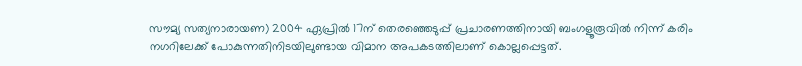സൗമ്യ സത്യനാരായണ) 2004 ഏപ്രില്‍ 17ന് തെരഞ്ഞെടുപ്പ് പ്രചാരണത്തിനായി ബംഗളൂരൂവില്‍ നിന്ന് കരിം നഗറിലേക്ക് പോകുന്നതിനിടയിലുണ്ടായ വിമാന അപകടത്തിലാണ് കൊല്ലപ്പെട്ടത്.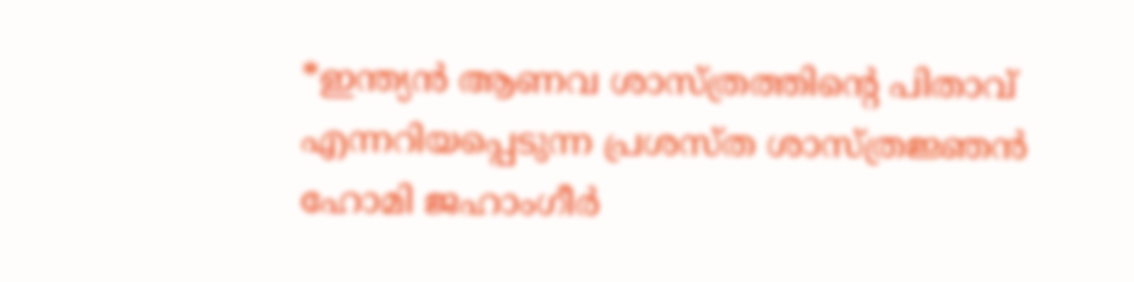*ഇന്ത്യന്‍ ആണവ ശാസ്ത്രത്തിന്റെ പിതാവ് എന്നറിയപ്പെടുന്ന പ്രശസ്ത ശാസ്ത്രജ്ഞന്‍ ഹോമി ജഹാംഗീര്‍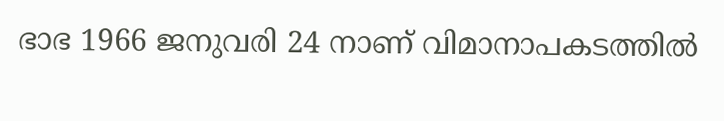ഭാഭ 1966 ജനുവരി 24 നാണ് വിമാനാപകടത്തില്‍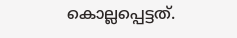കൊല്ലപ്പെട്ടത്.